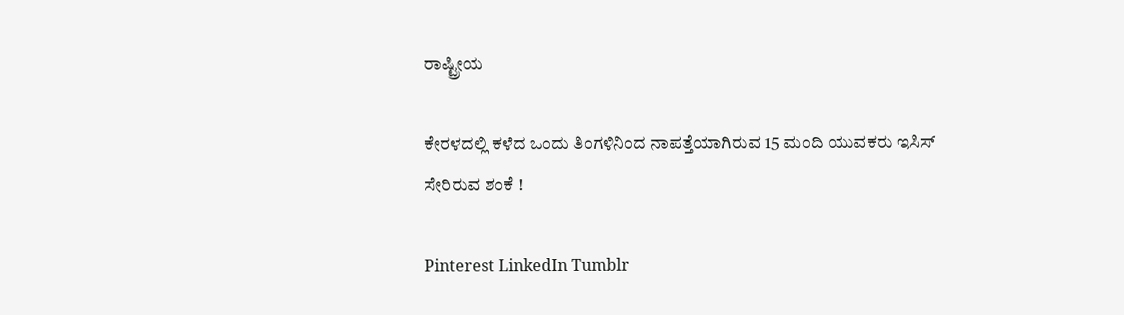ರಾಷ್ಟ್ರೀಯ

ಕೇರಳದಲ್ಲಿ ಕಳೆದ ಒಂದು ತಿಂಗಳಿನಿಂದ ನಾಪತ್ತೆಯಾಗಿರುವ 15 ಮಂದಿ ಯುವಕರು ಇಸಿಸ್ ಸೇರಿರುವ ಶಂಕೆ !

Pinterest LinkedIn Tumblr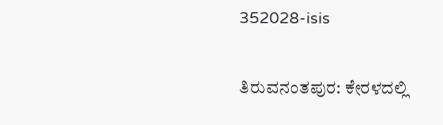352028-isis

ತಿರುವನಂತಪುರ: ಕೇರಳದಲ್ಲಿ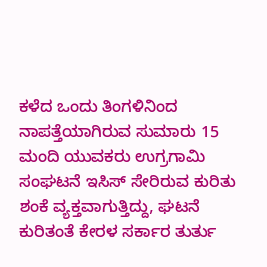ಕಳೆದ ಒಂದು ತಿಂಗಳಿನಿಂದ ನಾಪತ್ತೆಯಾಗಿರುವ ಸುಮಾರು 15 ಮಂದಿ ಯುವಕರು ಉಗ್ರಗಾಮಿ ಸಂಘಟನೆ ಇಸಿಸ್ ಸೇರಿರುವ ಕುರಿತು ಶಂಕೆ ವ್ಯಕ್ತವಾಗುತ್ತಿದ್ದು, ಘಟನೆ ಕುರಿತಂತೆ ಕೇರಳ ಸರ್ಕಾರ ತುರ್ತು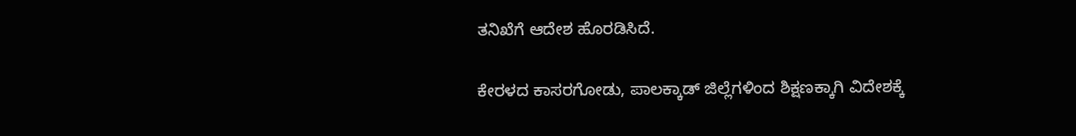ತನಿಖೆಗೆ ಆದೇಶ ಹೊರಡಿಸಿದೆ.

ಕೇರಳದ ಕಾಸರಗೋಡು, ಪಾಲಕ್ಕಾಡ್ ಜಿಲ್ಲೆಗಳಿಂದ ಶಿಕ್ಷಣಕ್ಕಾಗಿ ವಿದೇಶಕ್ಕೆ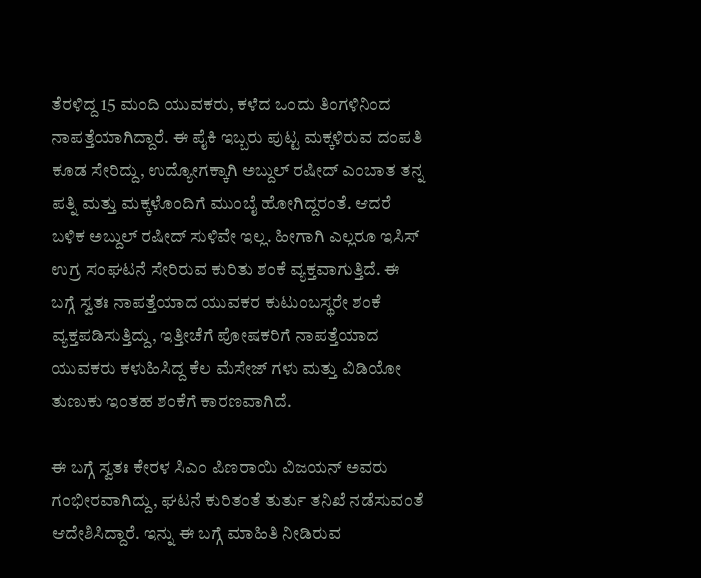ತೆರಳಿದ್ದ 15 ಮಂದಿ ಯುವಕರು, ಕಳೆದ ಒಂದು ತಿಂಗಳಿನಿಂದ ನಾಪತ್ತೆಯಾಗಿದ್ದಾರೆ. ಈ ಪೈಕಿ ಇಬ್ಬರು ಪುಟ್ಟ ಮಕ್ಕಳಿರುವ ದಂಪತಿ ಕೂಡ ಸೇರಿದ್ದು, ಉದ್ಯೋಗಕ್ಕಾಗಿ ಅಬ್ದುಲ್ ರಷೀದ್ ಎಂಬಾತ ತನ್ನ ಪತ್ನಿ ಮತ್ತು ಮಕ್ಕಳೊಂದಿಗೆ ಮುಂಬೈ ಹೋಗಿದ್ದರಂತೆ. ಆದರೆ ಬಳಿಕ ಅಬ್ದುಲ್ ರಷೀದ್ ಸುಳಿವೇ ಇಲ್ಲ. ಹೀಗಾಗಿ ಎಲ್ಲರೂ ಇಸಿಸ್ ಉಗ್ರ ಸಂಘಟನೆ ಸೇರಿರುವ ಕುರಿತು ಶಂಕೆ ವ್ಯಕ್ತವಾಗುತ್ತಿದೆ. ಈ ಬಗ್ಗೆ ಸ್ವತಃ ನಾಪತ್ತೆಯಾದ ಯುವಕರ ಕುಟುಂಬಸ್ಥರೇ ಶಂಕೆ ವ್ಯಕ್ತಪಡಿಸುತ್ತಿದ್ದು, ಇತ್ತೀಚೆಗೆ ಪೋಷಕರಿಗೆ ನಾಪತ್ತೆಯಾದ ಯುವಕರು ಕಳುಹಿಸಿದ್ದ ಕೆಲ ಮೆಸೇಜ್ ಗಳು ಮತ್ತು ವಿಡಿಯೋ ತುಣುಕು ಇಂತಹ ಶಂಕೆಗೆ ಕಾರಣವಾಗಿದೆ.

ಈ ಬಗ್ಗೆ ಸ್ವತಃ ಕೇರಳ ಸಿಎಂ ಪಿಣರಾಯಿ ವಿಜಯನ್ ಅವರು ಗಂಭೀರವಾಗಿದ್ದು, ಘಟನೆ ಕುರಿತಂತೆ ತುರ್ತು ತನಿಖೆ ನಡೆಸುವಂತೆ ಆದೇಶಿಸಿದ್ದಾರೆ. ಇನ್ನು ಈ ಬಗ್ಗೆ ಮಾಹಿತಿ ನೀಡಿರುವ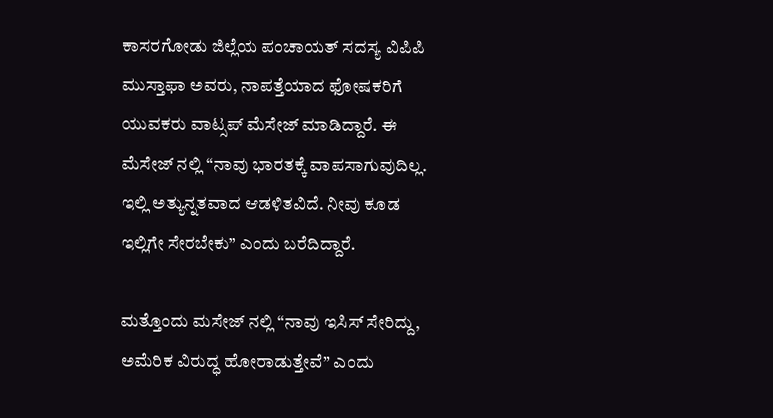ಕಾಸರಗೋಡು ಜಿಲ್ಲೆಯ ಪಂಚಾಯತ್ ಸದಸ್ಯ ವಿಪಿಪಿ ಮುಸ್ತಾಫಾ ಅವರು, ನಾಪತ್ತೆಯಾದ ಫೋಷಕರಿಗೆ ಯುವಕರು ವಾಟ್ಸಪ್ ಮೆಸೇಜ್ ಮಾಡಿದ್ದಾರೆ. ಈ ಮೆಸೇಜ್ ನಲ್ಲಿ “ನಾವು ಭಾರತಕ್ಕೆ ವಾಪಸಾಗುವುದಿಲ್ಲ. ಇಲ್ಲಿ ಅತ್ಯುನ್ನತವಾದ ಆಡಳಿತವಿದೆ. ನೀವು ಕೂಡ ಇಲ್ಲಿಗೇ ಸೇರಬೇಕು” ಎಂದು ಬರೆದಿದ್ದಾರೆ.

ಮತ್ತೊಂದು ಮಸೇಜ್ ನಲ್ಲಿ “ನಾವು ಇಸಿಸ್ ಸೇರಿದ್ದು, ಅಮೆರಿಕ ವಿರುದ್ಧ ಹೋರಾಡುತ್ತೇವೆ” ಎಂದು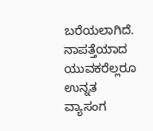ಬರೆಯಲಾಗಿದೆ. ನಾಪತ್ತೆಯಾದ ಯುವಕರೆಲ್ಲರೂ ಉನ್ನತ ವ್ಯಾಸಂಗ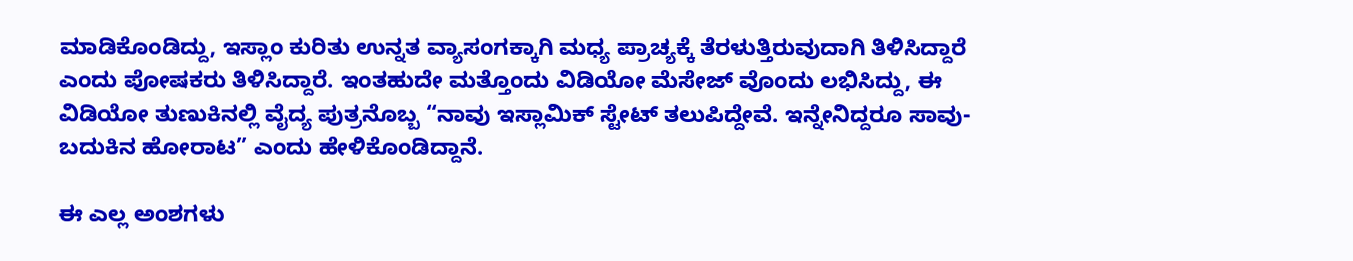ಮಾಡಿಕೊಂಡಿದ್ದು, ಇಸ್ಲಾಂ ಕುರಿತು ಉನ್ನತ ವ್ಯಾಸಂಗಕ್ಕಾಗಿ ಮಧ್ಯ ಪ್ರಾಚ್ಯಕ್ಕೆ ತೆರಳುತ್ತಿರುವುದಾಗಿ ತಿಳಿಸಿದ್ದಾರೆ ಎಂದು ಪೋಷಕರು ತಿಳಿಸಿದ್ದಾರೆ. ಇಂತಹುದೇ ಮತ್ತೊಂದು ವಿಡಿಯೋ ಮೆಸೇಜ್ ವೊಂದು ಲಭಿಸಿದ್ದು, ಈ ವಿಡಿಯೋ ತುಣುಕಿನಲ್ಲಿ ವೈದ್ಯ ಪುತ್ರನೊಬ್ಬ “ನಾವು ಇಸ್ಲಾಮಿಕ್ ಸ್ಟೇಟ್ ತಲುಪಿದ್ದೇವೆ. ಇನ್ನೇನಿದ್ದರೂ ಸಾವು-ಬದುಕಿನ ಹೋರಾಟ” ಎಂದು ಹೇಳಿಕೊಂಡಿದ್ದಾನೆ.

ಈ ಎಲ್ಲ ಅಂಶಗಳು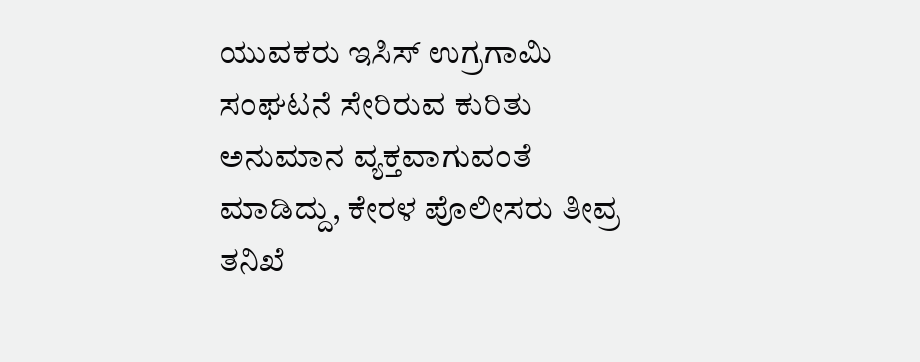ಯುವಕರು ಇಸಿಸ್ ಉಗ್ರಗಾಮಿ ಸಂಘಟನೆ ಸೇರಿರುವ ಕುರಿತು ಅನುಮಾನ ವ್ಯಕ್ತವಾಗುವಂತೆ ಮಾಡಿದ್ದು, ಕೇರಳ ಪೊಲೀಸರು ತೀವ್ರ ತನಿಖೆ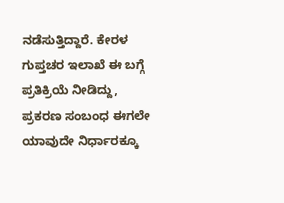ನಡೆಸುತ್ತಿದ್ದಾರೆ. ಕೇರಳ ಗುಪ್ತಚರ ಇಲಾಖೆ ಈ ಬಗ್ಗೆ ಪ್ರತಿಕ್ರಿಯೆ ನೀಡಿದ್ದು, ಪ್ರಕರಣ ಸಂಬಂಧ ಈಗಲೇ ಯಾವುದೇ ನಿರ್ಧಾರಕ್ಕೂ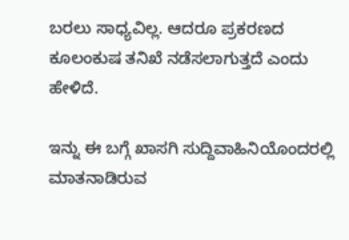ಬರಲು ಸಾಧ್ಯವಿಲ್ಲ. ಆದರೂ ಪ್ರಕರಣದ ಕೂಲಂಕುಷ ತನಿಖೆ ನಡೆಸಲಾಗುತ್ತದೆ ಎಂದು ಹೇಳಿದೆ.

ಇನ್ನು ಈ ಬಗ್ಗೆ ಖಾಸಗಿ ಸುದ್ದಿವಾಹಿನಿಯೊಂದರಲ್ಲಿ ಮಾತನಾಡಿರುವ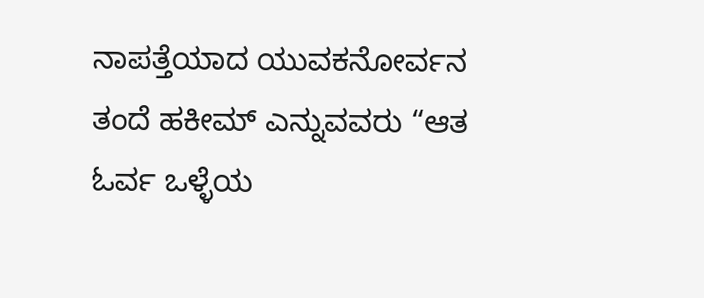ನಾಪತ್ತೆಯಾದ ಯುವಕನೋರ್ವನ ತಂದೆ ಹಕೀಮ್ ಎನ್ನುವವರು “ಆತ ಓರ್ವ ಒಳ್ಳೆಯ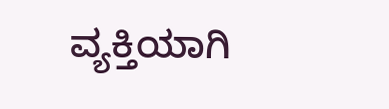ವ್ಯಕ್ತಿಯಾಗಿ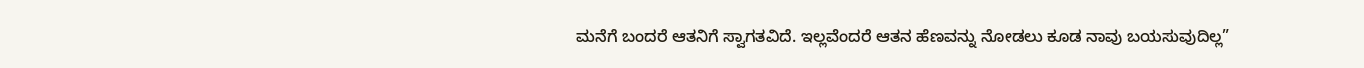ಮನೆಗೆ ಬಂದರೆ ಆತನಿಗೆ ಸ್ವಾಗತವಿದೆ. ಇಲ್ಲವೆಂದರೆ ಆತನ ಹೆಣವನ್ನು ನೋಡಲು ಕೂಡ ನಾವು ಬಯಸುವುದಿಲ್ಲ”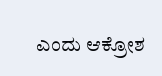ಎಂದು ಆಕ್ರೋಶ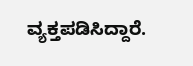ವ್ಯಕ್ತಪಡಿಸಿದ್ದಾರೆ.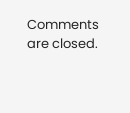Comments are closed.